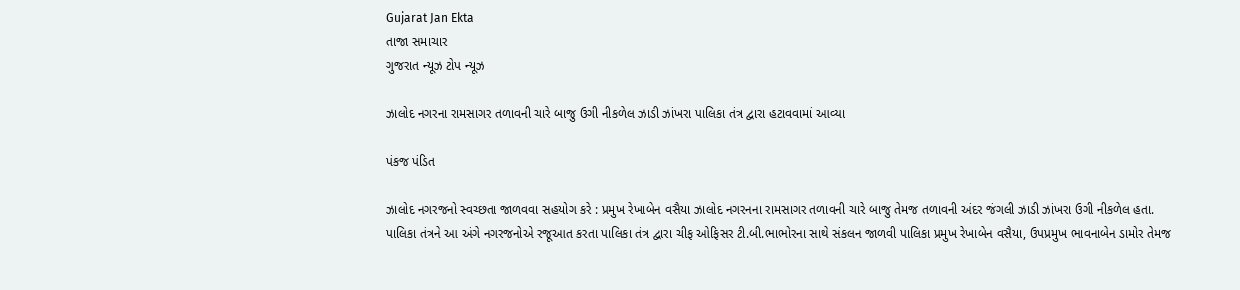Gujarat Jan Ekta
તાજા સમાચાર
ગુજરાત ન્યૂઝ ટોપ ન્યૂઝ

ઝાલોદ નગરના રામસાગર તળાવની ચારે બાજુ ઉગી નીકળેલ ઝાડી ઝાંખરા પાલિકા તંત્ર દ્વારા હટાવવામાં આવ્યા

પંકજ પંડિત

ઝાલોદ નગરજનો સ્વચ્છતા જાળવવા સહયોગ કરે : પ્રમુખ રેખાબેન વસૈયા ઝાલોદ નગરનના રામસાગર તળાવની ચારે બાજુ તેમજ તળાવની અંદર જંગલી ઝાડી ઝાંખરા ઉગી નીકળેલ હતા. પાલિકા તંત્રને આ અંગે નગરજનોએ રજૂઆત કરતા પાલિકા તંત્ર દ્વારા ચીફ ઓફિસર ટી.બી.ભાભોરના સાથે સંકલન જાળવી પાલિકા પ્રમુખ રેખાબેન વસૈયા, ઉપપ્રમુખ ભાવનાબેન ડામોર તેમજ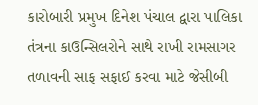કારોબારી પ્રમુખ દિનેશ પંચાલ દ્વારા પાલિકા તંત્રના કાઉન્સિલરોને સાથે રાખી રામસાગર તળાવની સાફ સફાઈ કરવા માટે જેસીબી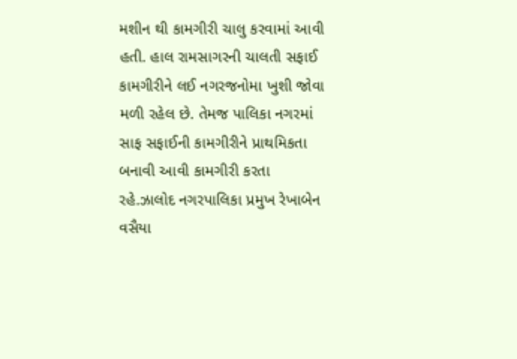મશીન થી કામગીરી ચાલુ કરવામાં આવી હતી. હાલ રામસાગરની ચાલતી સફાઈ કામગીરીને લઈ નગરજનોમા ખુશી જોવા મળી રહેલ છે. તેમજ પાલિકા નગરમાં સાફ સફાઈની કામગીરીને પ્રાથમિકતા બનાવી આવી કામગીરી કરતા રહે.ઝાલોદ નગરપાલિકા પ્રમુખ રેખાબેન વસૈયા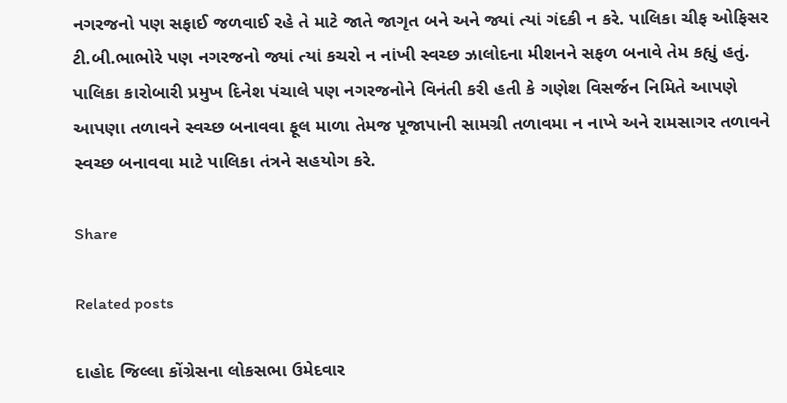નગરજનો પણ સફાઈ જળવાઈ રહે તે માટે જાતે જાગૃત બને અને જ્યાં ત્યાં ગંદકી ન કરે. પાલિકા ચીફ ઓફિસર ટી.બી.ભાભોરે પણ નગરજનો જ્યાં ત્યાં કચરો ન નાંખી સ્વચ્છ ઝાલોદના મીશનને સફળ બનાવે તેમ કહ્યું હતું. પાલિકા કારોબારી પ્રમુખ દિનેશ પંચાલે પણ નગરજનોને વિનંતી કરી હતી કે ગણેશ વિસર્જન નિમિતે આપણે આપણા તળાવને સ્વચ્છ બનાવવા ફૂલ માળા તેમજ પૂજાપાની સામગ્રી તળાવમા ન નાખે અને રામસાગર તળાવને સ્વચ્છ બનાવવા માટે પાલિકા તંત્રને સહયોગ કરે.

Share

Related posts

દાહોદ જિલ્લા કોંગ્રેસના લોકસભા ઉમેદવાર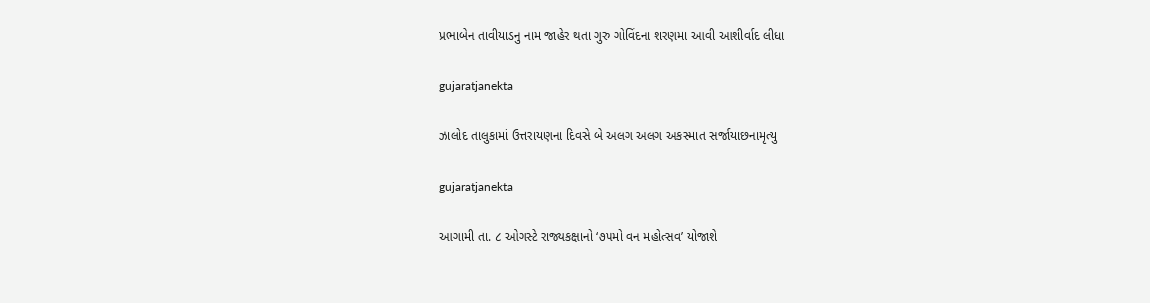પ્રભાબેન તાવીયાડનુ નામ જાહેર થતા ગુરુ ગોવિંદના શરણમા આવી આશીર્વાદ લીધા

gujaratjanekta

ઝાલોદ તાલુકામાં ઉત્તરાયણના દિવસે બે અલગ અલગ અકસ્માત સર્જાયાછનામૃત્યુ

gujaratjanekta

આગામી તા. ૮ ઓગસ્ટે રાજ્યકક્ષાનો ‘૭૫મો વન મહોત્સવ’ યોજાશે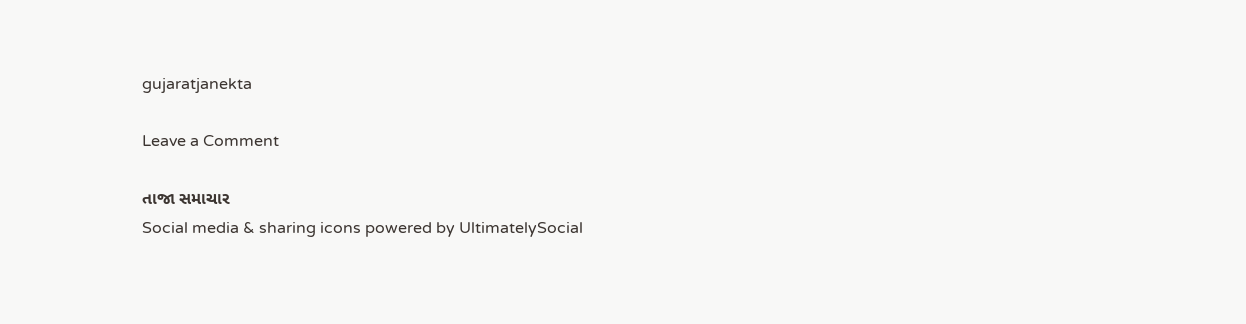gujaratjanekta

Leave a Comment

તાજા સમાચાર
Social media & sharing icons powered by UltimatelySocial